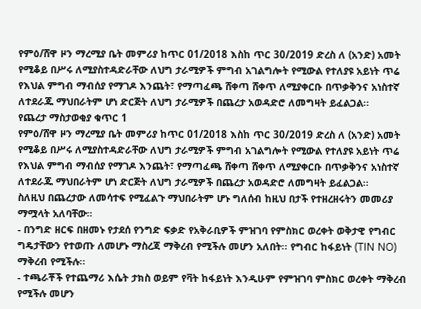የምዕ/ሸዋ ዞን ማረሚያ ቤት መምሪያ ከጥር 01/2018 እስከ ጥር 30/2019 ድረስ ለ (አንድ) አመት የሚቆይ በሥሩ ለሚያስተዳድራቸው ለህግ ታራሚዎች ምግብ አገልግሎት የሚውል የተለያዩ አይነት ጥሬ የእህል ምግብ ማብሰያ የማገዶ እንጨት፣ የማጣፈጫ ሸቀጣ ሸቀጥ ለሚያቀርቡ በጥቃቅንና አነስተኛ ለተደራጁ ማህበራትም ሆነ ድርጅት ለህግ ታራሚዎች በጨረታ አወዳድሮ ለመግዛት ይፈልጋል፡፡
የጨረታ ማስታወቂያ ቁጥር 1
የምዕ/ሸዋ ዞን ማረሚያ ቤት መምሪያ ከጥር 01/2018 እስከ ጥር 30/2019 ድረስ ለ (አንድ) አመት የሚቆይ በሥሩ ለሚያስተዳድራቸው ለህግ ታራሚዎች ምግብ አገልግሎት የሚውል የተለያዩ አይነት ጥሬ የእህል ምግብ ማብሰያ የማገዶ እንጨት፣ የማጣፈጫ ሸቀጣ ሸቀጥ ለሚያቀርቡ በጥቃቅንና አነስተኛ ለተደራጁ ማህበራትም ሆነ ድርጅት ለህግ ታራሚዎች በጨረታ አወዳድሮ ለመግዛት ይፈልጋል፡፡
ስለዚህ በጨረታው ለመሳተፍ የሚፈልጉ ማህበራትም ሆኑ ግለሰብ ከዚህ በታች የተዘረዘሩትን መመሪያ ማሟላት አለባቸው።
- በንግድ ዘርፍ በዘመኑ የታደሰ የንግድ ፍቃድ የአቅራቢዎች ምዝገባ የምስክር ወረቀት ወቅታዊ የግብር ግዴታቸውን የተወጡ ለመሆኑ ማስረጃ ማቅረብ የሚችሉ መሆን አለበት፡፡ የግብር ከፋይነት (TIN NO) ማቅረብ የሚችሉ፡፡
- ተጫራቾች የተጨማሪ እሴት ታክስ ወይም የቫት ከፋይነት እንዲሁም የምዝገባ ምስክር ወረቀት ማቅረብ የሚችሉ መሆን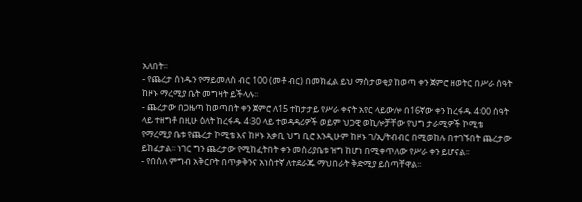አለበት፡፡
- የጨረታ ሰነዱን የማይመለስ ብር 100 (መቶ ብር) በመክፈል ይህ ማስታወቂያ ከወጣ ቀን ጀምሮ ዘወትር በሥራ ሰዓት ከዞኑ ማረሚያ ቤት መግዛት ይችላሉ፡፡
- ጨረታው በጋዜጣ ከወጣበት ቀን ጀምሮ ለ15 ተከታታይ የሥራ ቀናት አየር ላይውሎ በ16ኛው ቀን ከረፋዱ 4፡00 ሰዓት ላይ ተዘግቶ በዚሁ ዕለት ከረፋዱ 4፡30 ላይ ተወዳዳሪዎች ወይም ህጋዊ ወኪሎቻቸው የህግ ታራሚዎች ኮሚቴ የማረሚያ ቤቱ የጨረታ ኮሚቴ እና ከዞኑ አቃቢ ህግ ቢሮ እንዲሁም ከዞኑ ገ/ኢ/ትብብር በሚወከሉ በተገኙበት ጨረታው ይከፈታል፡፡ ነገር ግን ጨረታው የሚከፈትበት ቀን መስሪያቤቱ ዝግ ከሆነ በሚቀጥለው የሥራ ቀን ይሆናል፡፡
- የበሰለ ምግብ አቅርቦት በጥቃቅንና አነስተኛ ለተደራጁ ማህበራት ቅድሚያ ይሰጣቸዋል፡፡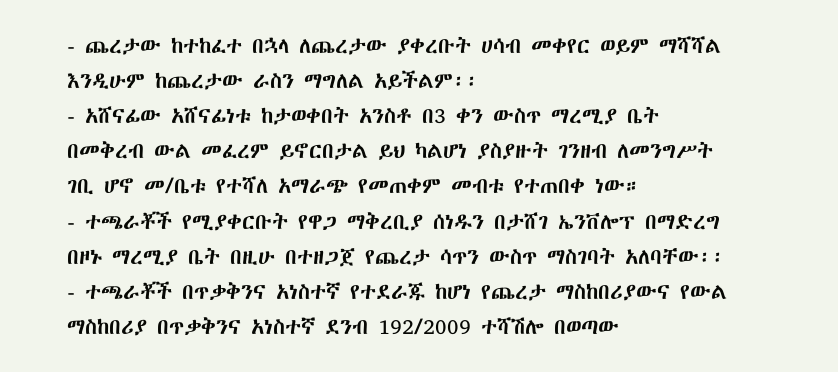- ጨረታው ከተከፈተ በኋላ ለጨረታው ያቀረቡት ሀሳብ መቀየር ወይም ማሻሻል እንዲሁም ከጨረታው ራስን ማግለል አይችልም፡፡
- አሸናፊው አሸናፊነቱ ከታወቀበት አንስቶ በ3 ቀን ውስጥ ማረሚያ ቤት በመቅረብ ውል መፈረም ይኖርበታል ይህ ካልሆነ ያስያዙት ገንዘብ ለመንግሥት ገቢ ሆኖ መ/ቤቱ የተሻለ አማራጭ የመጠቀም መብቱ የተጠበቀ ነው።
- ተጫራቾች የሚያቀርቡት የዋጋ ማቅረቢያ ሰነዱን በታሸገ ኤንቨሎፕ በማድረግ በዞኑ ማረሚያ ቤት በዚሁ በተዘጋጀ የጨረታ ሳጥን ውስጥ ማስገባት አለባቸው፡፡
- ተጫራቾች በጥቃቅንና አነስተኛ የተደራጁ ከሆነ የጨረታ ማስከበሪያውና የውል ማስከበሪያ በጥቃቅንና አነስተኛ ደንብ 192/2009 ተሻሽሎ በወጣው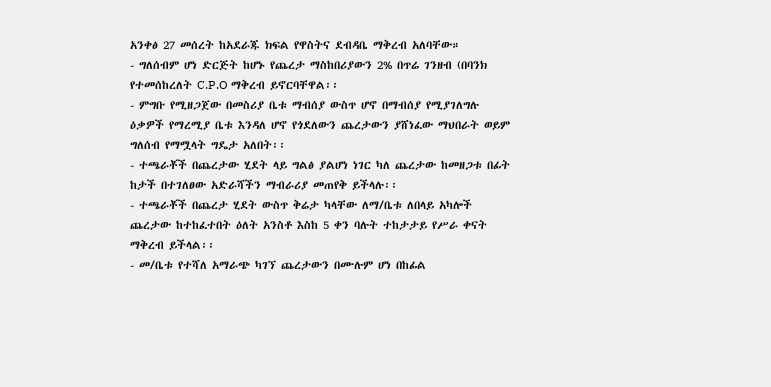አንቀፅ 27 መሰረት ከአደራጁ ክፍል የዋስትና ደብዳቤ ማቅረብ አለባቸው።
- ግለሰብም ሆነ ድርጅት ከሆኑ የጨረታ ማስከበሪያውን 2% በጥሬ ገንዘብ (በባንክ የተመሰከረለት C.P.O ማቅረብ ይኖርባቸዋል፡፡
- ምግቡ የሚዘጋጀው በመስሪያ ቤቱ ማብሰያ ውስጥ ሆኖ በማብሰያ የሚያገለግሉ ዕቃዎች የማረሚያ ቤቱ እንዳለ ሆኖ የጎደለውን ጨረታውን ያሸነፈው ማህበራት ወይም ግለሰብ የማሟላት ግዴታ አለበት፡፡
- ተጫራቾች በጨረታው ሂደት ላይ ግልፅ ያልሆነ ነገር ካለ ጨረታው ከመዘጋቱ በፊት ከታች በተገለፀው አድራሻችን ማብራሪያ መጠየቅ ይችላሉ፡፡
- ተጫራቾች በጨረታ ሂደት ውስጥ ቅሬታ ካላቸው ለማ/ቤቱ ለበላይ አካሎች ጨረታው ከተከፈተበት ዕለት አንስቶ እስከ 5 ቀን ባሉት ተከታታይ የሥራ ቀናት ማቅረብ ይችላል፡፡
- መ/ቤቱ የተሻለ አማራጭ ካገኘ ጨረታውን በሙሉም ሆነ በከፊል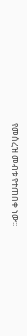የመሰረዝ መብቱ የተጠበቀ ነው፡፡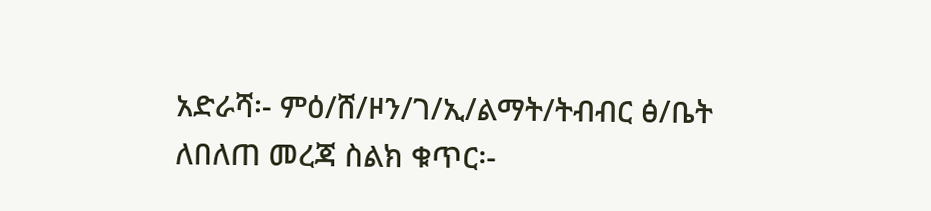አድራሻ፡- ምዕ/ሸ/ዞን/ገ/ኢ/ልማት/ትብብር ፅ/ቤት
ለበለጠ መረጃ ስልክ ቁጥር፡-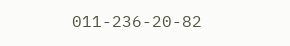011-236-20-82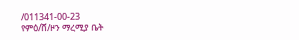/011341-00-23
የምዕ/ሸ/ዞን ማረሚያ ቤት